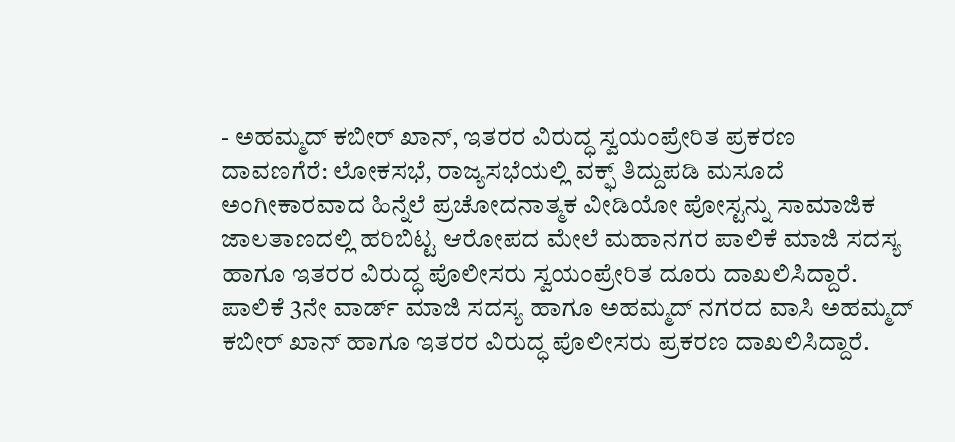- ಅಹಮ್ಮದ್ ಕಬೀರ್ ಖಾನ್, ಇತರರ ವಿರುದ್ಧ ಸ್ವಯಂಪ್ರೇರಿತ ಪ್ರಕರಣ
ದಾವಣಗೆರೆ: ಲೋಕಸಭೆ, ರಾಜ್ಯಸಭೆಯಲ್ಲಿ ವಕ್ಫ್ ತಿದ್ದುಪಡಿ ಮಸೂದೆ ಅಂಗೀಕಾರವಾದ ಹಿನ್ನೆಲೆ ಪ್ರಚೋದನಾತ್ಮಕ ವೀಡಿಯೋ ಪೋಸ್ಟನ್ನು ಸಾಮಾಜಿಕ ಜಾಲತಾಣದಲ್ಲಿ ಹರಿಬಿಟ್ಟ ಆರೋಪದ ಮೇಲೆ ಮಹಾನಗರ ಪಾಲಿಕೆ ಮಾಜಿ ಸದಸ್ಯ ಹಾಗೂ ಇತರರ ವಿರುದ್ಧ ಪೊಲೀಸರು ಸ್ವಯಂಪ್ರೇರಿತ ದೂರು ದಾಖಲಿಸಿದ್ದಾರೆ.
ಪಾಲಿಕೆ 3ನೇ ವಾರ್ಡ್ ಮಾಜಿ ಸದಸ್ಯ ಹಾಗೂ ಅಹಮ್ಮದ್ ನಗರದ ವಾಸಿ ಅಹಮ್ಮದ್ ಕಬೀರ್ ಖಾನ್ ಹಾಗೂ ಇತರರ ವಿರುದ್ಧ ಪೊಲೀಸರು ಪ್ರಕರಣ ದಾಖಲಿಸಿದ್ದಾರೆ.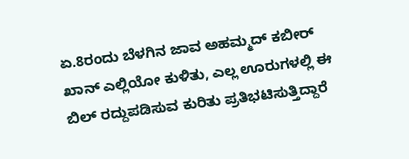ಏ.8ರಂದು ಬೆಳಗಿನ ಜಾವ ಅಹಮ್ಮದ್ ಕಬೀರ್ ಖಾನ್ ಎಲ್ಲಿಯೋ ಕುಳಿತು, ಎಲ್ಲ ಊರುಗಳಲ್ಲಿ ಈ ಬಿಲ್ ರದ್ದುಪಡಿಸುವ ಕುರಿತು ಪ್ರತಿಭಟಿಸುತ್ತಿದ್ದಾರೆ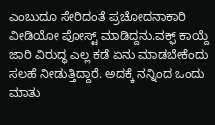ಎಂಬುದೂ ಸೇರಿದಂತೆ ಪ್ರಚೋದನಾಕಾರಿ ವೀಡಿಯೋ ಪೋಸ್ಟ್ ಮಾಡಿದ್ದನು.ವಕ್ಫ್ ಕಾಯ್ದೆ ಜಾರಿ ವಿರುದ್ಧ ಎಲ್ಲ ಕಡೆ ಏನು ಮಾಡಬೇಕೆಂದು ಸಲಹೆ ನೀಡುತ್ತಿದ್ದಾರೆ. ಅದಕ್ಕೆ ನನ್ನಿಂದ ಒಂದು ಮಾತು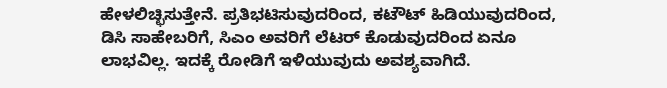ಹೇಳಲಿಚ್ಛಿಸುತ್ತೇನೆ. ಪ್ರತಿಭಟಿಸುವುದರಿಂದ, ಕಟೌಟ್ ಹಿಡಿಯುವುದರಿಂದ, ಡಿಸಿ ಸಾಹೇಬರಿಗೆ, ಸಿಎಂ ಅವರಿಗೆ ಲೆಟರ್ ಕೊಡುವುದರಿಂದ ಏನೂ ಲಾಭವಿಲ್ಲ. ಇದಕ್ಕೆ ರೋಡಿಗೆ ಇಳಿಯುವುದು ಅವಶ್ಯವಾಗಿದೆ.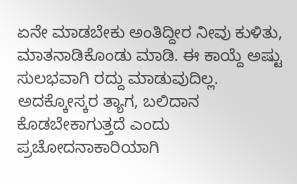ಏನೇ ಮಾಡಬೇಕು ಅಂತಿದ್ದೀರ ನೀವು ಕುಳಿತು, ಮಾತನಾಡಿಕೊಂಡು ಮಾಡಿ. ಈ ಕಾಯ್ದೆ ಅಷ್ಟು ಸುಲಭವಾಗಿ ರದ್ದು ಮಾಡುವುದಿಲ್ಲ. ಅದಕ್ಕೋಸ್ಕರ ತ್ಯಾಗ, ಬಲಿದಾನ ಕೊಡಬೇಕಾಗುತ್ತದೆ ಎಂದು ಪ್ರಚೋದನಾಕಾರಿಯಾಗಿ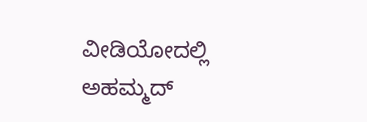ವೀಡಿಯೋದಲ್ಲಿ ಅಹಮ್ಮದ್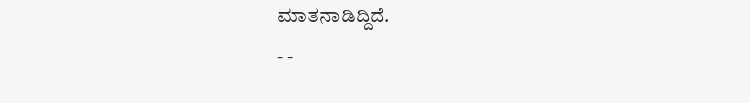ಮಾತನಾಡಿದ್ದಿದೆ.
- -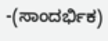-(ಸಾಂದರ್ಭಿಕ)